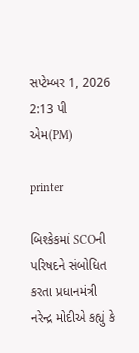સપ્ટેમ્બર 1, 2026 2:13 પી એમ(PM)

printer

બિશ્કેકમાં SCOની પરિષદને સંબોધિત કરતા પ્રધાનમંત્રી નરેન્દ્ર મોદીએ કહ્યું કે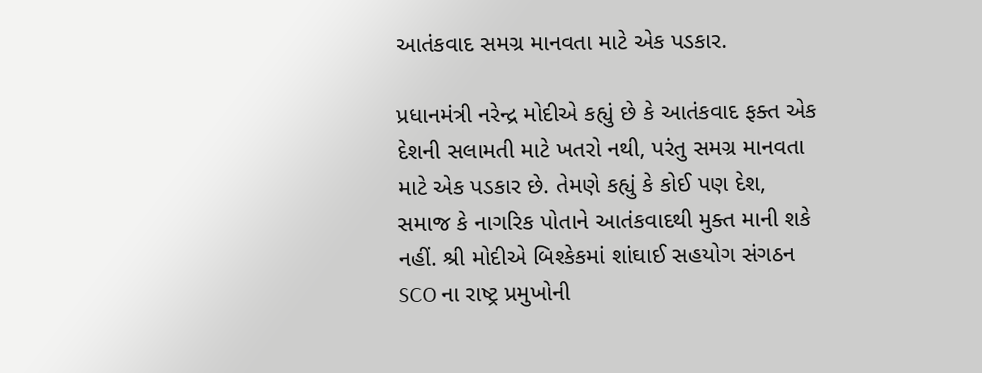આતંકવાદ સમગ્ર માનવતા માટે એક પડકાર.

પ્રધાનમંત્રી નરેન્દ્ર મોદીએ કહ્યું છે કે આતંકવાદ ફક્ત એક દેશની સલામતી માટે ખતરો નથી, પરંતુ સમગ્ર માનવતા માટે એક પડકાર છે. તેમણે કહ્યું કે કોઈ પણ દેશ, સમાજ કે નાગરિક પોતાને આતંકવાદથી મુક્ત માની શકે નહીં. શ્રી મોદીએ બિશ્કેકમાં શાંઘાઈ સહયોગ સંગઠન SCO ના રાષ્ટ્ર પ્રમુખોની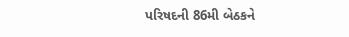પરિષદની 86મી બેઠકને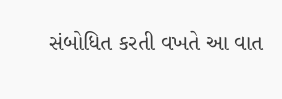સંબોધિત કરતી વખતે આ વાત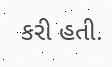કરી હતી.